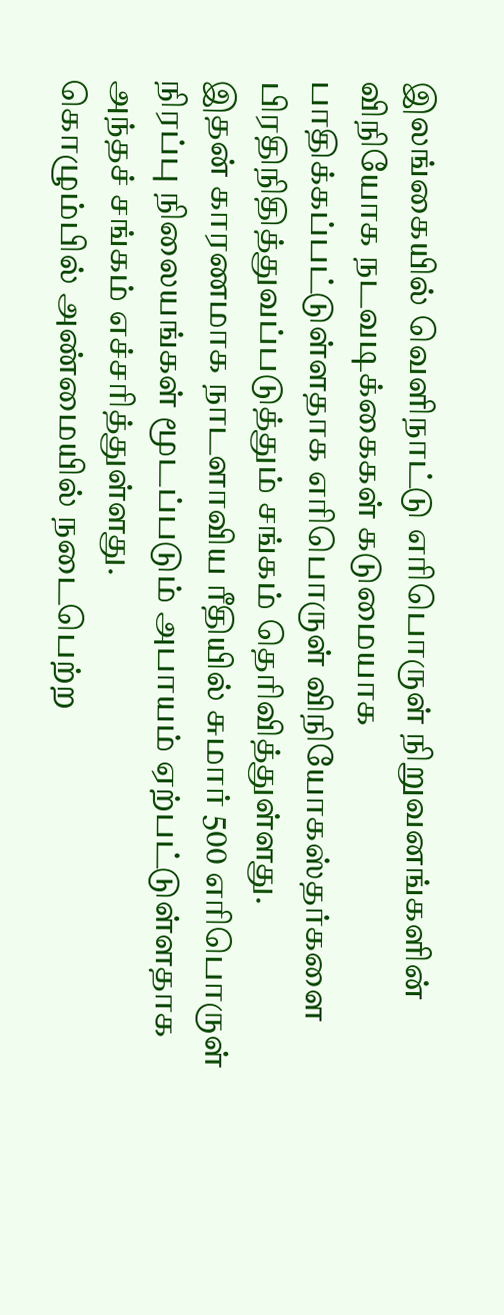இலங்கையில் வெளிநாட்டு எரிபொருள் நிறுவனங்களின் விநியோக நடவடிக்கைகள் கடுமையாக பாதிக்கப்பட்டுள்ளதாக எரிபொருள் விநியோகஸ்தர்களை பிரதிநிதித்துவப்படுத்தும் சங்கம் தெரிவித்துள்ளது.
இதன் காரணமாக நாடளாவிய ரீதியில் சுமார் 500 எரிபொருள் நிரப்பு நிலையங்கள் மூடப்படும் அபாயம் ஏற்பட்டுள்ளதாக அந்தச் சங்கம் எச்சரித்துள்ளது.
கொழும்பில் அண்மையில் நடைபெற்ற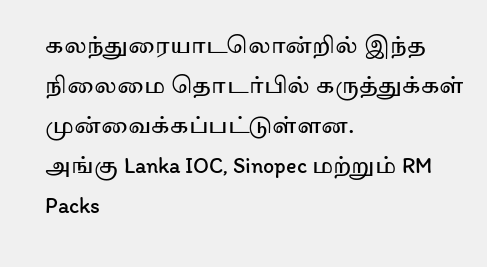கலந்துரையாடலொன்றில் இந்த நிலைமை தொடர்பில் கருத்துக்கள் முன்வைக்கப்பட்டுள்ளன.
அங்கு Lanka IOC, Sinopec மற்றும் RM Packs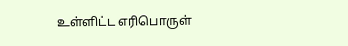உள்ளிட்ட எரிபொருள்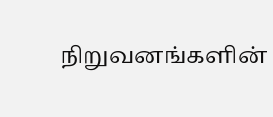நிறுவனங்களின்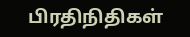பிரதிநிதிகள்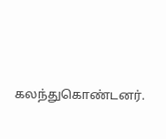கலந்துகொண்டனர்.